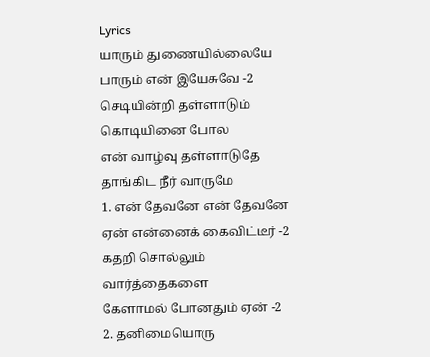Lyrics
யாரும் துணையில்லையே
பாரும் என் இயேசுவே -2
செடியின்றி தள்ளாடும் கொடியினை போல
என் வாழ்வு தள்ளாடுதே
தாங்கிட நீர் வாருமே
1. என் தேவனே என் தேவனே
ஏன் என்னைக் கைவிட்டீர் -2
கதறி சொல்லும் வார்த்தைகளை
கேளாமல் போனதும் ஏன் -2
2. தனிமையொரு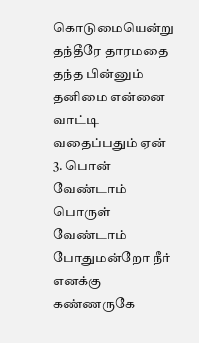கொடுமையென்று
தந்தீரே தாரமதை
தந்த பின்னும் தனிமை என்னை
வாட்டி வதைப்பதும் ஏன்
3. பொன் வேண்டாம் பொருள் வேண்டாம்
போதுமன்றோ நீர் எனக்கு
கண்ணருகே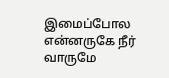இமைப்போல
என்னருகே நீர் வாருமே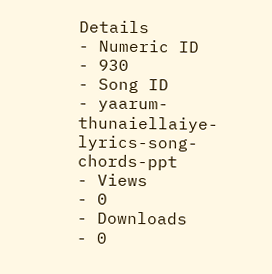Details
- Numeric ID
- 930
- Song ID
- yaarum-thunaiellaiye-lyrics-song-chords-ppt
- Views
- 0
- Downloads
- 0